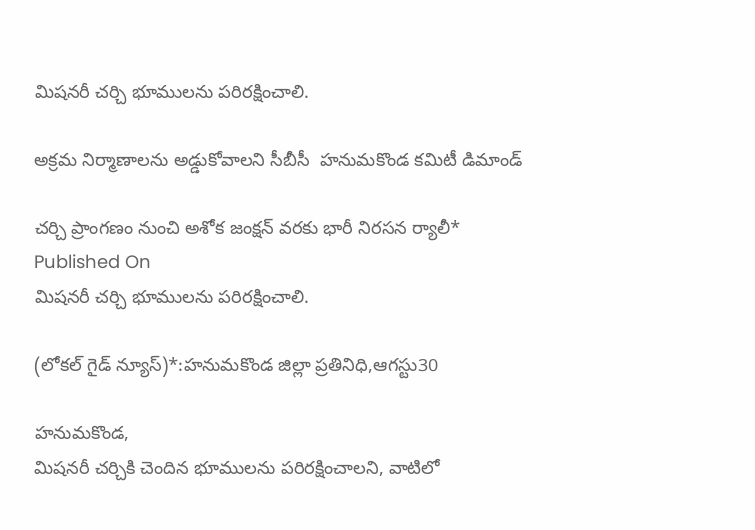మిషనరీ చర్చి భూములను పరిరక్షించాలి.

అక్రమ నిర్మాణాలను అడ్డుకోవాలని సీబీసీ  హనుమకొండ కమిటీ డిమాండ్

చర్చి ప్రాంగణం నుంచి అశోక జంక్షన్ వరకు భారీ నిరసన ర్యాలీ*
Published On
మిషనరీ చర్చి భూములను పరిరక్షించాలి.

(లోకల్ గైడ్ న్యూస్)*:హనుమకొండ జిల్లా ప్రతినిధి,ఆగస్టు30

హనుమకొండ,
మిషనరీ చర్చికి చెందిన భూములను పరిరక్షించాలని, వాటిలో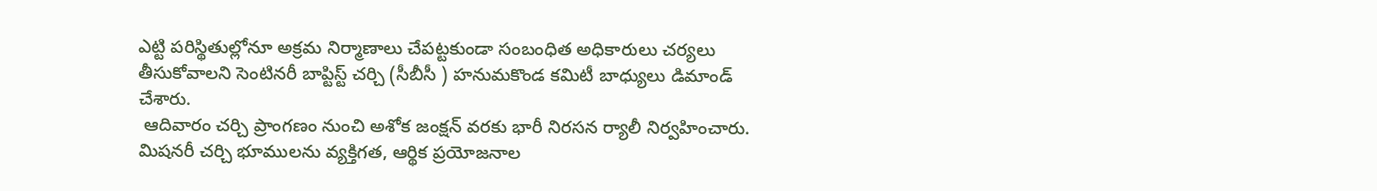ఎట్టి పరిస్థితుల్లోనూ అక్రమ నిర్మాణాలు చేపట్టకుండా సంబంధిత అధికారులు చర్యలు తీసుకోవాలని సెంటినరీ బాప్టిస్ట్ చర్చి (సీబీసీ ) హనుమకొండ కమిటీ బాధ్యులు డిమాండ్ చేశారు.
 ఆదివారం చర్చి ప్రాంగణం నుంచి అశోక జంక్షన్ వరకు భారీ నిరసన ర్యాలీ నిర్వహించారు. మిషనరీ చర్చి భూములను వ్యక్తిగత, ఆర్థిక ప్రయోజనాల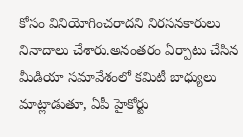కోసం వినియోగించరాదని నిరసనకారులు నినాదాలు చేశారు.అనంతరం ఏర్పాటు చేసిన మీడియా సమావేశంలో కమిటీ బాధ్యులు మాట్లాడుతూ, ఏపీ హైకోర్టు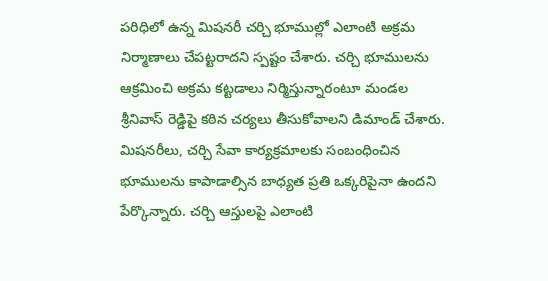పరిధిలో ఉన్న మిషనరీ చర్చి భూముల్లో ఎలాంటి అక్రమ నిర్మాణాలు చేపట్టరాదని స్పష్టం చేశారు. చర్చి భూములను ఆక్రమించి అక్రమ కట్టడాలు నిర్మిస్తున్నారంటూ మండల శ్రీనివాస్ రెడ్డిపై కఠిన చర్యలు తీసుకోవాలని డిమాండ్ చేశారు.
మిషనరీలు, చర్చి సేవా కార్యక్రమాలకు సంబంధించిన భూములను కాపాడాల్సిన బాధ్యత ప్రతి ఒక్కరిపైనా ఉందని పేర్కొన్నారు. చర్చి ఆస్తులపై ఎలాంటి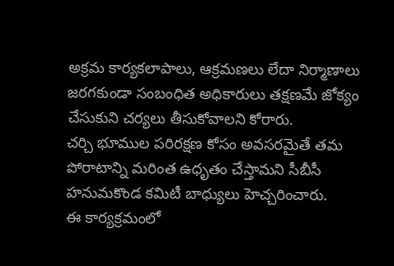అక్రమ కార్యకలాపాలు, ఆక్రమణలు లేదా నిర్మాణాలు జరగకుండా సంబంధిత అధికారులు తక్షణమే జోక్యం చేసుకుని చర్యలు తీసుకోవాలని కోరారు.
చర్చి భూముల పరిరక్షణ కోసం అవసరమైతే తమ పోరాటాన్ని మరింత ఉధృతం చేస్తామని సీబీసీ  హనుమకొండ కమిటీ బాధ్యులు హెచ్చరించారు.
ఈ కార్యక్రమంలో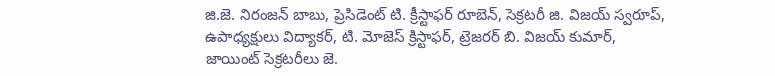జి.జె. నిరంజన్ బాబు, ప్రెసిడెంట్ టి. క్రీస్టాఫర్ రూబెన్, సెక్రటరీ జి. విజయ్ స్వరూప్, ఉపాధ్యక్షులు విద్యాకర్, టి. మోజెస్ క్రిస్టాఫర్, ట్రెజరర్ బి. విజయ్ కుమార్, జాయింట్ సెక్రటరీలు జె.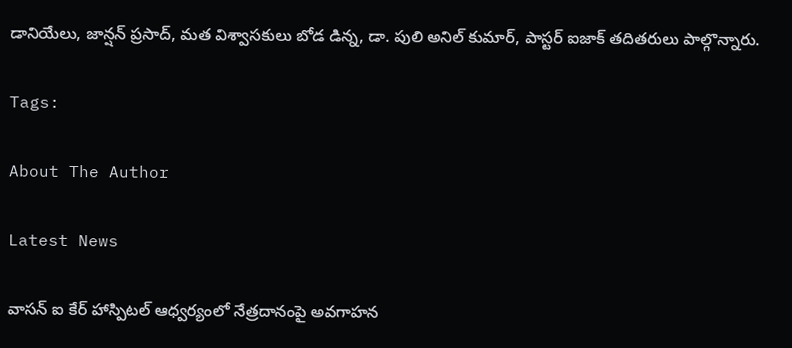డానియేలు, జాన్షన్ ప్రసాద్, మత విశ్వాసకులు బోడ డిన్న, డా. పులి అనిల్ కుమార్, పాస్టర్ ఐజాక్ తదితరులు పాల్గొన్నారు.

Tags:

About The Author

Latest News

వాసన్ ఐ కేర్ హాస్పిటల్ ఆధ్వర్యంలో నేత్రదానంపై అవగాహన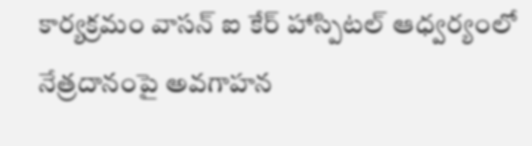కార్యక్రమం వాసన్ ఐ కేర్ హాస్పిటల్ ఆధ్వర్యంలో నేత్రదానంపై అవగాహన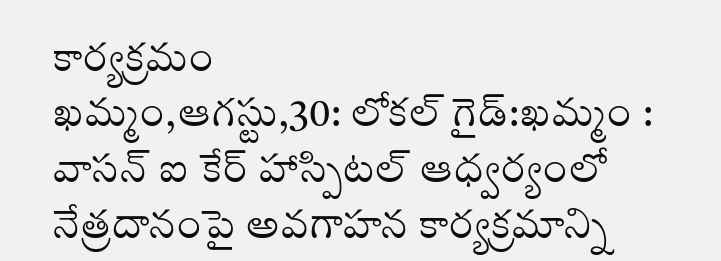కార్యక్రమం
ఖమ్మం,ఆగస్టు,30: లోకల్ గైడ్:ఖమ్మం : వాసన్ ఐ కేర్ హాస్పిటల్ ఆధ్వర్యంలో నేత్రదానంపై అవగాహన కార్యక్రమాన్ని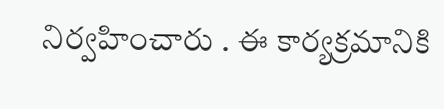నిర్వహించారు . ఈ కార్యక్రమానికి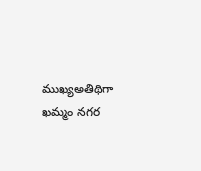ముఖ్యఅతిథిగా ఖమ్మం నగర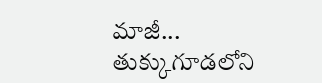మాజీ...
తుక్కుగూడలోని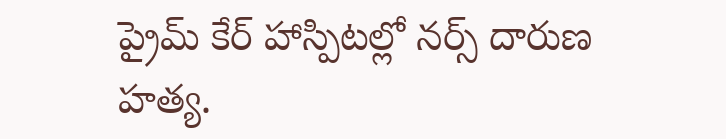ప్రైమ్ కేర్ హాస్పిటల్లో నర్స్ దారుణ హత్య.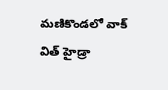మణికొండలో వాక్ విత్ హైడ్రా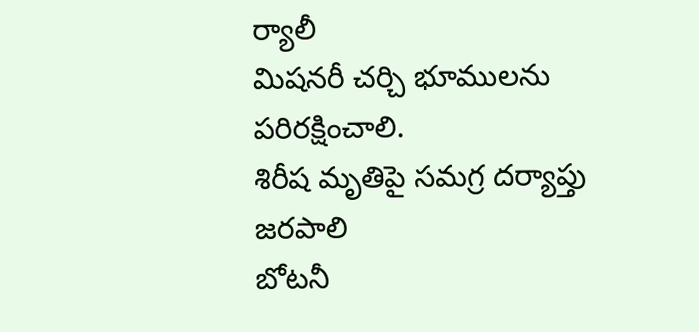ర్యాలీ
మిషనరీ చర్చి భూములను పరిరక్షించాలి.
శిరీష మృతిపై సమగ్ర దర్యాప్తు జరపాలి
బోటనీ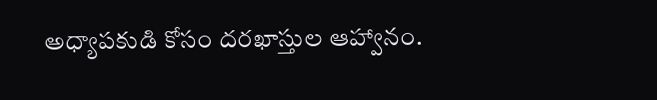అధ్యాపకుడి కోసం దరఖాస్తుల ఆహ్వానం.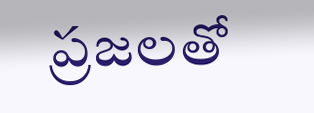ప్రజలతో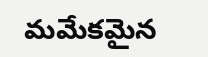మమేకమైన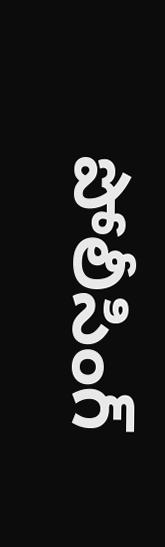పోలీసింగ్